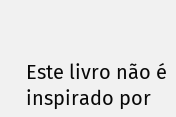Este livro não é inspirado por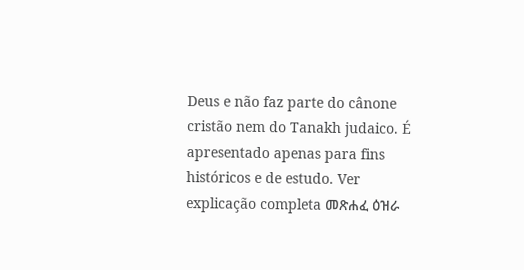Deus e não faz parte do cânone cristão nem do Tanakh judaico. É apresentado apenas para fins históricos e de estudo. Ver explicação completa መጽሐፈ ዕዝራ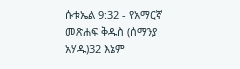ሱቱኤል 9:32 - የአማርኛ መጽሐፍ ቅዱስ (ሰማንያ አሃዱ)32 እኔም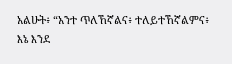አልሁት፥ “አንተ ጥለኸኛልና፥ ተለይተኸኛልምና፥ እኔ እንደ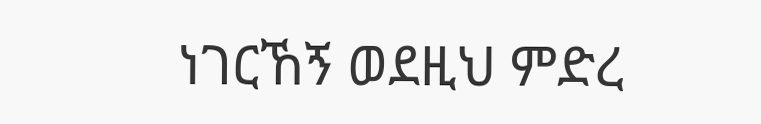ነገርኸኝ ወደዚህ ምድረ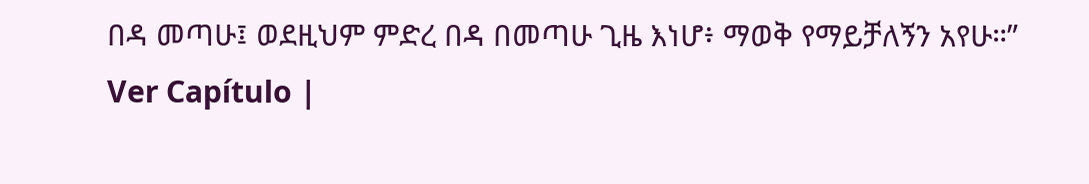በዳ መጣሁ፤ ወደዚህም ምድረ በዳ በመጣሁ ጊዜ እነሆ፥ ማወቅ የማይቻለኝን አየሁ።” Ver Capítulo |